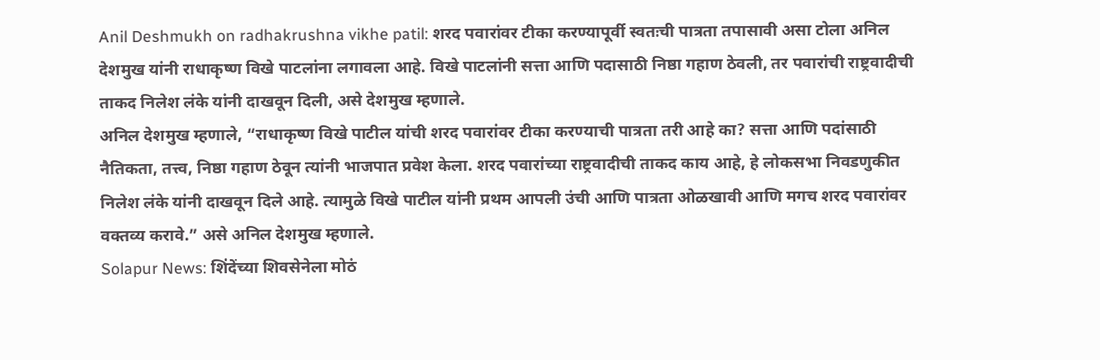Anil Deshmukh on radhakrushna vikhe patil: शरद पवारांवर टीका करण्यापूर्वी स्वतःची पात्रता तपासावी असा टोला अनिल देशमुख यांनी राधाकृष्ण विखे पाटलांना लगावला आहे. विखे पाटलांनी सत्ता आणि पदासाठी निष्ठा गहाण ठेवली, तर पवारांची राष्ट्रवादीची ताकद निलेश लंके यांनी दाखवून दिली, असे देशमुख म्हणाले.
अनिल देशमुख म्हणाले, “राधाकृष्ण विखे पाटील यांची शरद पवारांवर टीका करण्याची पात्रता तरी आहे का? सत्ता आणि पदांसाठी नैतिकता, तत्त्व, निष्ठा गहाण ठेवून त्यांनी भाजपात प्रवेश केला. शरद पवारांच्या राष्ट्रवादीची ताकद काय आहे, हे लोकसभा निवडणुकीत निलेश लंके यांनी दाखवून दिले आहे. त्यामुळे विखे पाटील यांनी प्रथम आपली उंची आणि पात्रता ओळखावी आणि मगच शरद पवारांवर वक्तव्य करावे.” असे अनिल देशमुख म्हणाले.
Solapur News: शिंदेंच्या शिवसेनेला मोठं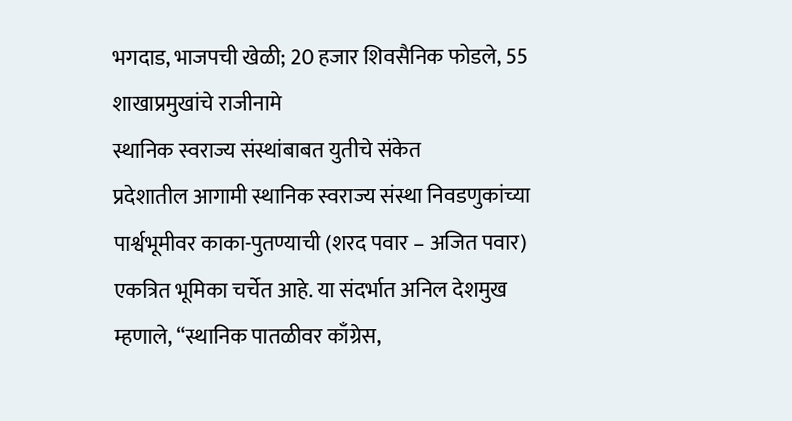भगदाड, भाजपची खेळी; 20 हजार शिवसैनिक फोडले, 55 शाखाप्रमुखांचे राजीनामे
स्थानिक स्वराज्य संस्थांबाबत युतीचे संकेत
प्रदेशातील आगामी स्थानिक स्वराज्य संस्था निवडणुकांच्या पार्श्वभूमीवर काका-पुतण्याची (शरद पवार – अजित पवार) एकत्रित भूमिका चर्चेत आहे. या संदर्भात अनिल देशमुख म्हणाले, “स्थानिक पातळीवर काँग्रेस,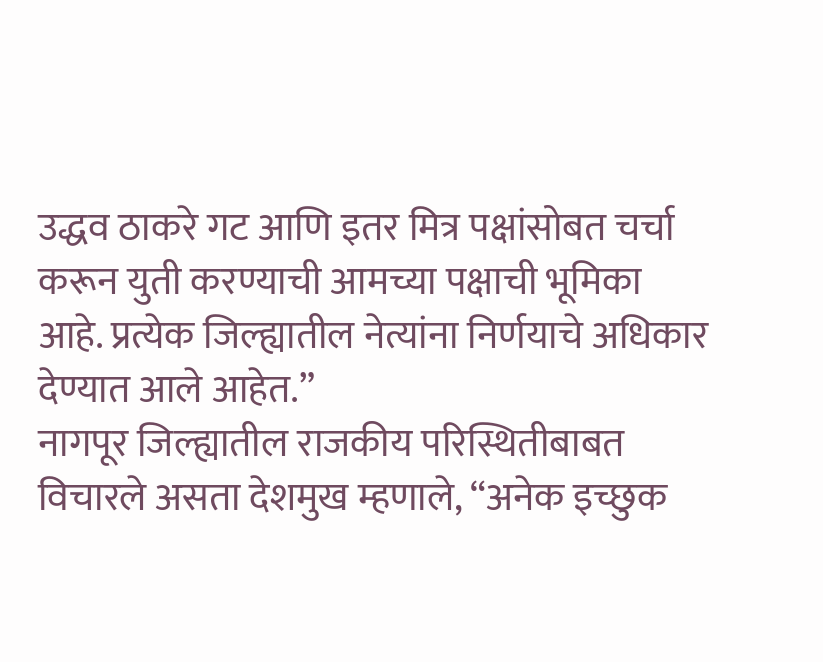उद्धव ठाकरे गट आणि इतर मित्र पक्षांसोबत चर्चा करून युती करण्याची आमच्या पक्षाची भूमिका आहे. प्रत्येक जिल्ह्यातील नेत्यांना निर्णयाचे अधिकार देण्यात आले आहेत.”
नागपूर जिल्ह्यातील राजकीय परिस्थितीबाबत विचारले असता देशमुख म्हणाले, “अनेक इच्छुक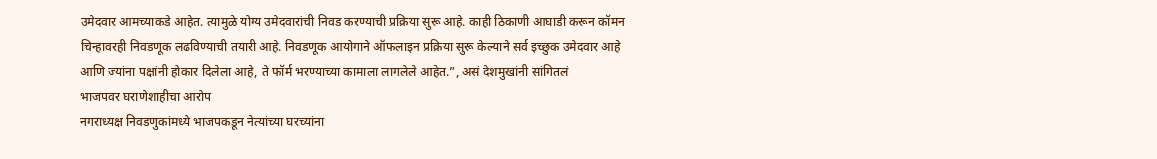उमेदवार आमच्याकडे आहेत. त्यामुळे योग्य उमेदवारांची निवड करण्याची प्रक्रिया सुरू आहे. काही ठिकाणी आघाडी करून कॉमन चिन्हावरही निवडणूक लढविण्याची तयारी आहे. निवडणूक आयोगाने ऑफलाइन प्रक्रिया सुरू केल्याने सर्व इच्छुक उमेदवार आहे आणि ज्यांना पक्षांनी होकार दिलेला आहे, ते फॉर्म भरण्याच्या कामाला लागलेले आहेत.”, असं देशमुखांनी सांगितलं
भाजपवर घराणेशाहीचा आरोप
नगराध्यक्ष निवडणुकांमध्ये भाजपकडून नेत्यांच्या घरच्यांना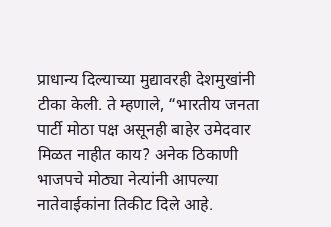प्राधान्य दिल्याच्या मुद्यावरही देशमुखांनी टीका केली. ते म्हणाले, “भारतीय जनता पार्टी मोठा पक्ष असूनही बाहेर उमेदवार मिळत नाहीत काय? अनेक ठिकाणी भाजपचे मोठ्या नेत्यांनी आपल्या नातेवाईकांना तिकीट दिले आहे.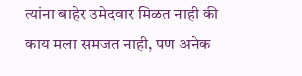त्यांना बाहेर उमेदवार मिळत नाही की काय मला समजत नाही, पण अनेक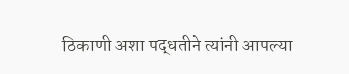ठिकाणी अशा पद्धतीने त्यांनी आपल्या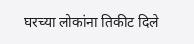घरच्या लोकांना तिकीट दिले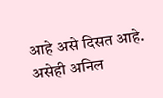आहे असे दिसत आहे. असेही अनिल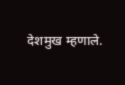देशमुख म्हणाले.